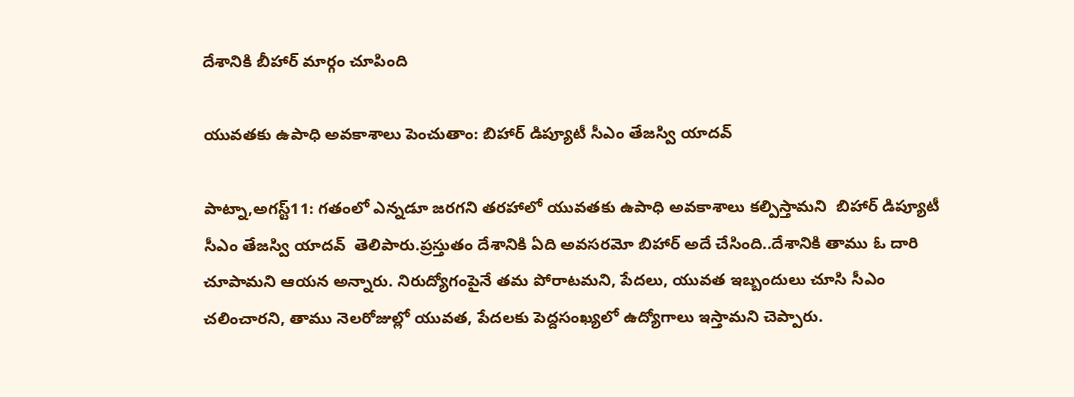దేశానికి బీహార్‌ ‌మార్గం చూపింది

యువతకు ఉపాధి అవకాశాలు పెంచుతాం: బిహార్‌ ‌డిప్యూటీ సీఎం తేజస్వి యాదవ్‌

పాట్నా,అగస్ట్11: గతంలో ఎన్నడూ జరగని తరహాలో యువతకు ఉపాధి అవకాశాలు కల్పిస్తామని  బిహార్‌ ‌డిప్యూటీ సీఎం తేజస్వి యాదవ్‌  ‌తెలిపారు.ప్రస్తుతం దేశానికి ఏది అవసరమో బిహార్‌ అదే చేసింది..దేశానికి తాము ఓ దారి చూపామని ఆయన అన్నారు. నిరుద్యోగంపైనే తమ పోరాటమని, పేదలు, యువత ఇబ్బందులు చూసి సీఎం చలించారని, తాము నెలరోజుల్లో యువత, పేదలకు పెద్దసంఖ్యలో ఉద్యోగాలు ఇస్తామని చెప్పారు.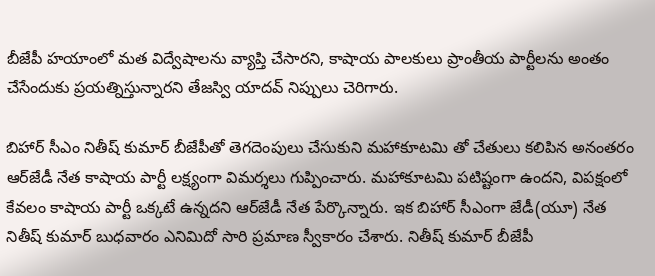బీజేపీ హయాంలో మత విద్వేషాలను వ్యాప్తి చేసారని, కాషాయ పాలకులు ప్రాంతీయ పార్టీలను అంతం చేసేందుకు ప్రయత్నిస్తున్నారని తేజస్వి యాదవ్‌ ‌నిప్పులు చెరిగారు.

బిహార్‌ ‌సీఎం నితీష్‌ ‌కుమార్‌ ‌బీజేపీతో తెగదెంపులు చేసుకుని మహాకూటమి తో చేతులు కలిపిన అనంతరం ఆర్‌జేడీ నేత కాషాయ పార్టీ లక్ష్యంగా విమర్శలు గుప్పించారు. మహాకూటమి పటిష్టంగా ఉందని, విపక్షంలో కేవలం కాషాయ పార్టీ ఒక్కటే ఉన్నదని ఆర్‌జేడీ నేత పేర్కొన్నారు. ఇక బిహార్‌ ‌సీఎంగా జేడీ(యూ) నేత నితీష్‌ ‌కుమార్‌ ‌బుధవారం ఎనిమిదో సారి ప్రమాణ స్వీకారం చేశారు. నితీష్‌ ‌కుమార్‌ ‌బీజేపీ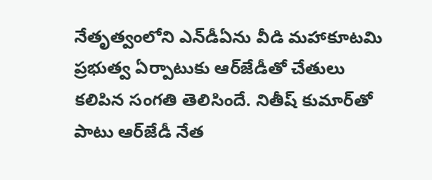నేతృత్వంలోని ఎన్‌డీఏను వీడి మహాకూటమి ప్రభుత్వ ఏర్పాటుకు ఆర్‌జేడీతో చేతులు కలిపిన సంగతి తెలిసిందే. నితీష్‌ ‌కుమార్‌తో పాటు ఆర్‌జేడీ నేత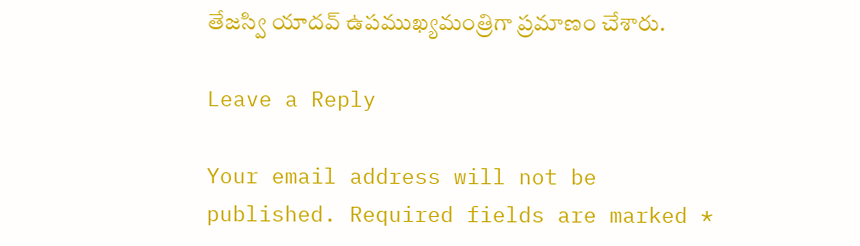తేజస్వి యాదవ్‌ ఉపముఖ్యమంత్రిగా ప్రమాణం చేశారు.

Leave a Reply

Your email address will not be published. Required fields are marked *